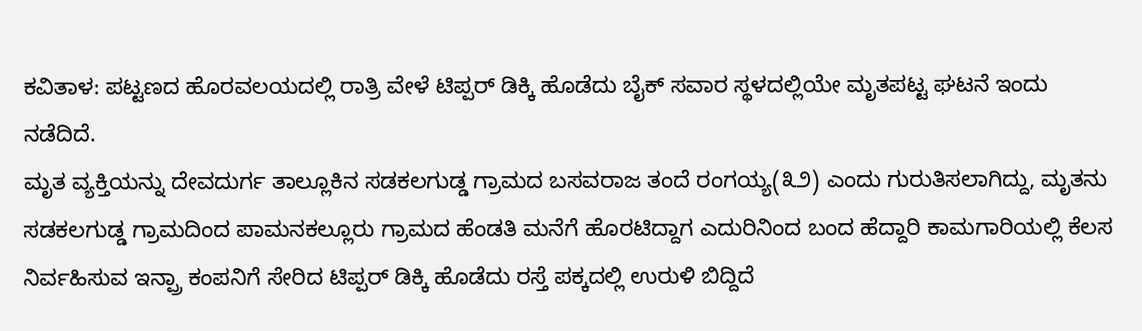ಕವಿತಾಳ: ಪಟ್ಟಣದ ಹೊರವಲಯದಲ್ಲಿ ರಾತ್ರಿ ವೇಳೆ ಟಿಪ್ಪರ್ ಡಿಕ್ಕಿ ಹೊಡೆದು ಬೈಕ್ ಸವಾರ ಸ್ಥಳದಲ್ಲಿಯೇ ಮೃತಪಟ್ಟ ಘಟನೆ ಇಂದು ನಡೆದಿದೆ.
ಮೃತ ವ್ಯಕ್ತಿಯನ್ನು ದೇವದುರ್ಗ ತಾಲ್ಲೂಕಿನ ಸಡಕಲಗುಡ್ಡ ಗ್ರಾಮದ ಬಸವರಾಜ ತಂದೆ ರಂಗಯ್ಯ(೩೨) ಎಂದು ಗುರುತಿಸಲಾಗಿದ್ದು, ಮೃತನು ಸಡಕಲಗುಡ್ಡ ಗ್ರಾಮದಿಂದ ಪಾಮನಕಲ್ಲೂರು ಗ್ರಾಮದ ಹೆಂಡತಿ ಮನೆಗೆ ಹೊರಟಿದ್ದಾಗ ಎದುರಿನಿಂದ ಬಂದ ಹೆದ್ದಾರಿ ಕಾಮಗಾರಿಯಲ್ಲಿ ಕೆಲಸ ನಿರ್ವಹಿಸುವ ಇನ್ಪ್ರಾ ಕಂಪನಿಗೆ ಸೇರಿದ ಟಿಪ್ಪರ್ ಡಿಕ್ಕಿ ಹೊಡೆದು ರಸ್ತೆ ಪಕ್ಕದಲ್ಲಿ ಉರುಳಿ ಬಿದ್ದಿದೆ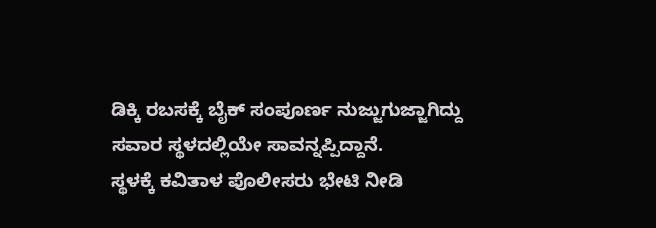ಡಿಕ್ಕಿ ರಬಸಕ್ಕೆ ಬೈಕ್ ಸಂಪೂರ್ಣ ನುಜ್ಜುಗುಜ್ಜಾಗಿದ್ದು ಸವಾರ ಸ್ಥಳದಲ್ಲಿಯೇ ಸಾವನ್ನಪ್ಪಿದ್ದಾನೆ.
ಸ್ಥಳಕ್ಕೆ ಕವಿತಾಳ ಪೊಲೀಸರು ಭೇಟಿ ನೀಡಿ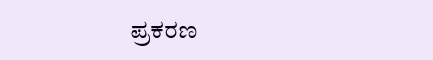ಪ್ರಕರಣ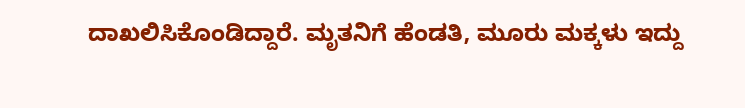ದಾಖಲಿಸಿಕೊಂಡಿದ್ದಾರೆ. ಮೃತನಿಗೆ ಹೆಂಡತಿ, ಮೂರು ಮಕ್ಕಳು ಇದ್ದು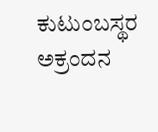ಕುಟುಂಬಸ್ಥರ ಅಕ್ರಂದನ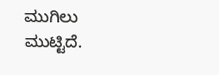ಮುಗಿಲು ಮುಟ್ಟಿದೆ.